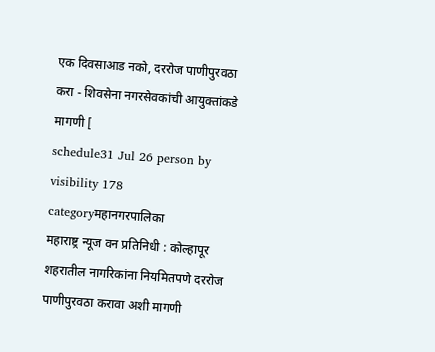एक दिवसाआड नको, दररोज पाणीपुरवठा करा - शिवसेना नगरसेवकांची आयुक्तांकडे मागणी [
schedule31 Jul 26 person by visibility 178 categoryमहानगरपालिका
महाराष्ट्र न्यूज वन प्रतिनिधी : कोल्हापूर शहरातील नागरिकांना नियमितपणे दररोज पाणीपुरवठा करावा अशी मागणी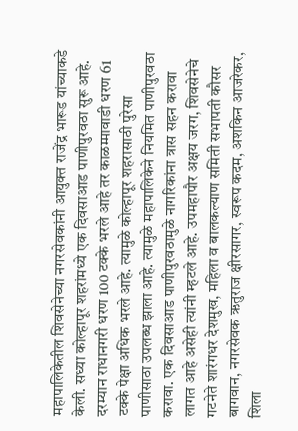महापालिकेतील शिवसेनेच्या नगरसेवकांनी आयुक्त राजेंद्र भारूड यांच्याकडे केली. सध्या कोल्हापूर शहरांमध्ये एक दिवसाआड पाणीपुरवठा सुरू आहे. दरम्यान राधानगरी धरण 100 टक्के भरले आहे तर काळम्मावाडी धरण 61 टक्के पेक्षा अधिक भरले आहे. त्यामुळे कोल्हापूर शहरासाठी पुरेसा पाणीसाठा उपलब्ध झाला आहे. त्यामुळे महापालिकेने नियमित पाणीपुरवठा करावा. एक दिवसाआड पाणीपुरवठामुळे नागरिकांना त्रास सहन करावा लागत आहे असेही त्यांनी म्हटले आहे. उपमहापौर अक्षय जरग, शिवसेनेचे गटनेते शारंगधर देशमुख, महिला व बालकल्याण समिती सभापती कौसर बागवान, नगरसेवक ऋतुराज क्षीरसागर, स्वरूप कदम, अशकिन आजरेकर, शिला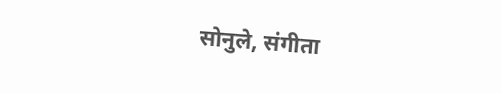सोनुले, संगीता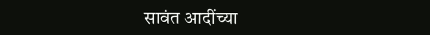सावंत आदींच्या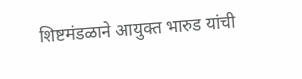शिष्टमंडळाने आयुक्त भारुड यांची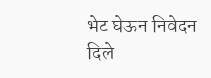भेट घेऊन निवेदन दिले